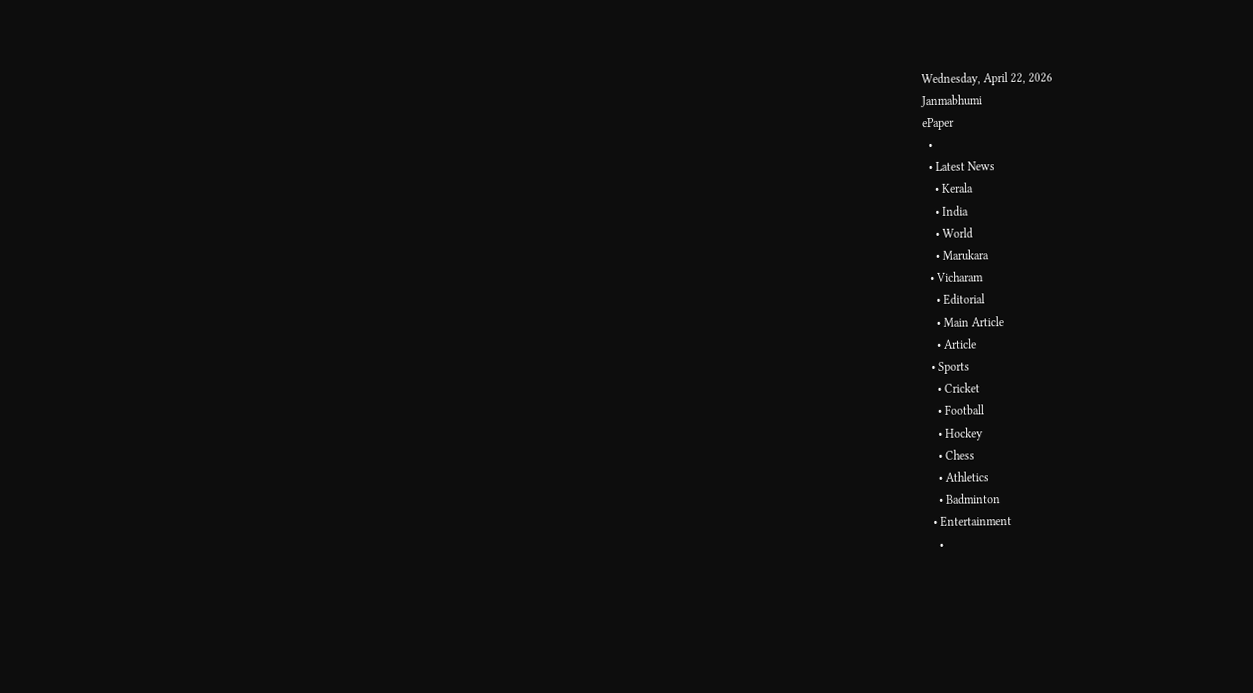Wednesday, April 22, 2026
Janmabhumi
ePaper
  •
  • Latest News
    • Kerala
    • India
    • World
    • Marukara
  • Vicharam
    • Editorial
    • Main Article
    • Article
  • Sports
    • Cricket
    • Football
    • Hockey
    • Chess
    • Athletics
    • Badminton
  • Entertainment
    •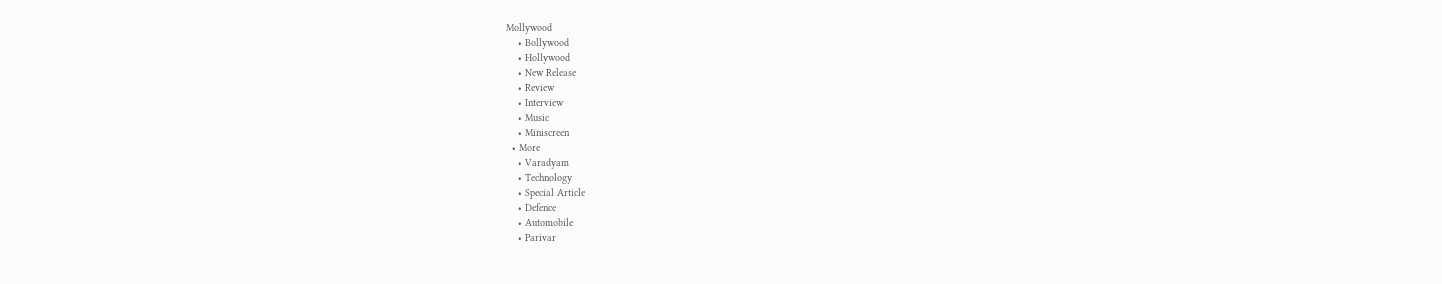Mollywood
    • Bollywood
    • Hollywood
    • New Release
    • Review
    • Interview
    • Music
    • Miniscreen
  • More
    • Varadyam
    • Technology
    • Special Article
    • Defence
    • Automobile
    • Parivar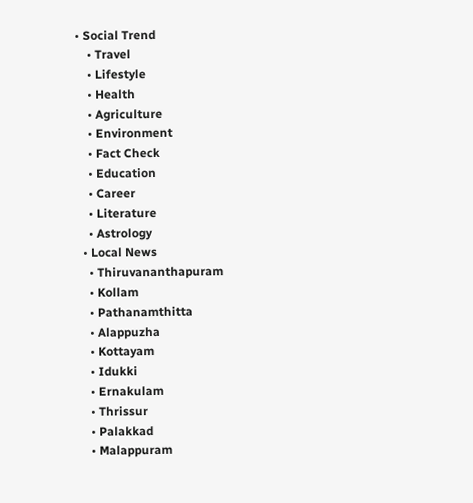• Social Trend
    • Travel
    • Lifestyle
    • Health
    • Agriculture
    • Environment
    • Fact Check
    • Education
    • Career
    • Literature
    • Astrology
  • Local News
    • Thiruvananthapuram
    • Kollam
    • Pathanamthitta
    • Alappuzha
    • Kottayam
    • Idukki
    • Ernakulam
    • Thrissur
    • Palakkad
    • Malappuram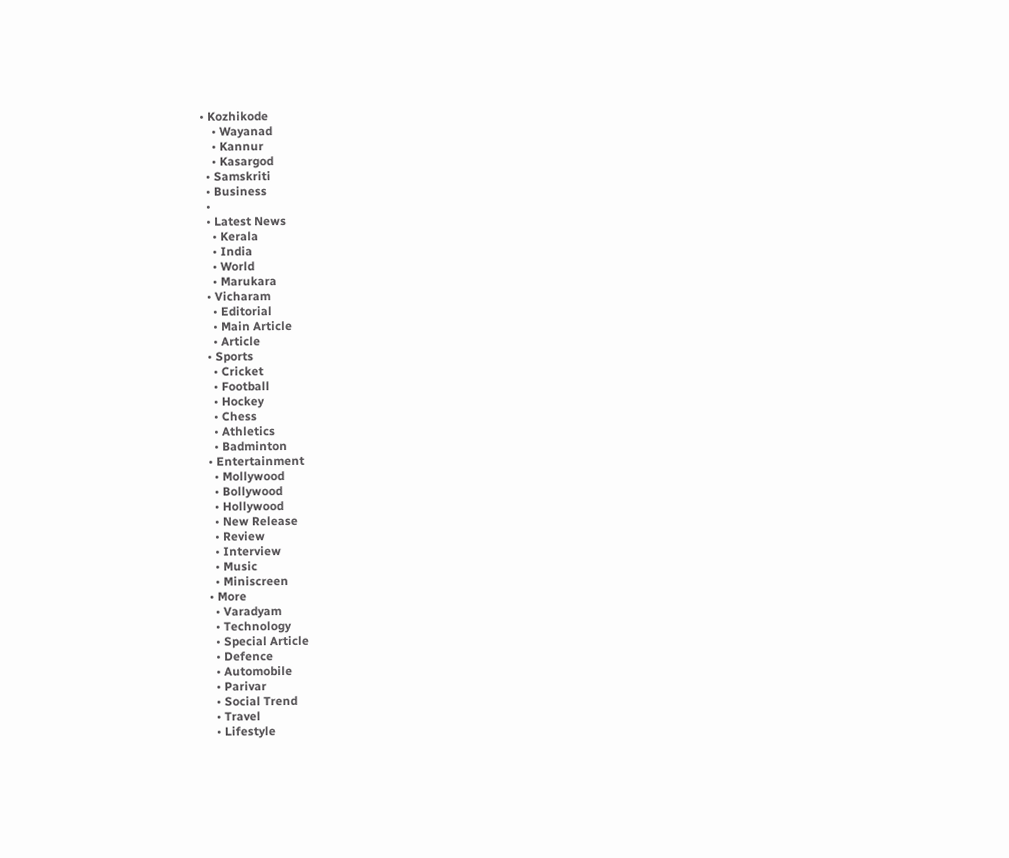• Kozhikode
    • Wayanad
    • Kannur
    • Kasargod
  • Samskriti
  • Business
  •
  • Latest News
    • Kerala
    • India
    • World
    • Marukara
  • Vicharam
    • Editorial
    • Main Article
    • Article
  • Sports
    • Cricket
    • Football
    • Hockey
    • Chess
    • Athletics
    • Badminton
  • Entertainment
    • Mollywood
    • Bollywood
    • Hollywood
    • New Release
    • Review
    • Interview
    • Music
    • Miniscreen
  • More
    • Varadyam
    • Technology
    • Special Article
    • Defence
    • Automobile
    • Parivar
    • Social Trend
    • Travel
    • Lifestyle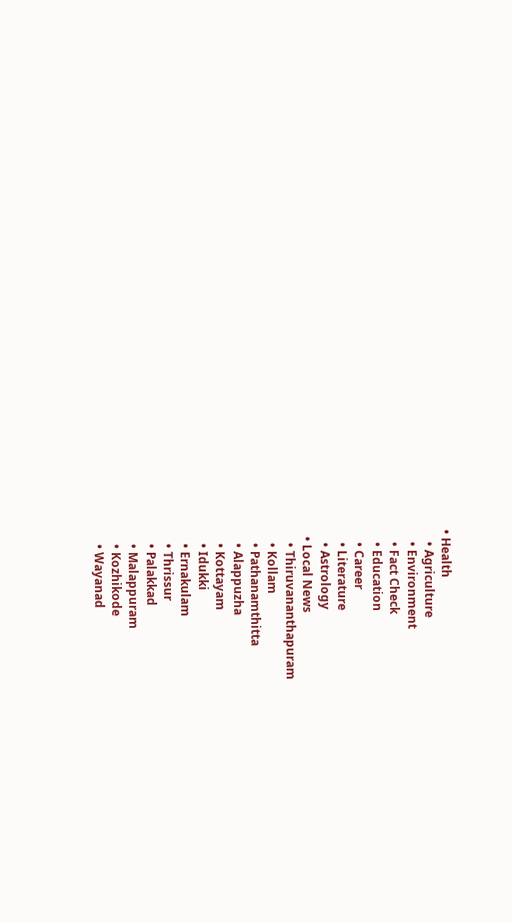• Health
    • Agriculture
    • Environment
    • Fact Check
    • Education
    • Career
    • Literature
    • Astrology
  • Local News
    • Thiruvananthapuram
    • Kollam
    • Pathanamthitta
    • Alappuzha
    • Kottayam
    • Idukki
    • Ernakulam
    • Thrissur
    • Palakkad
    • Malappuram
    • Kozhikode
    • Wayanad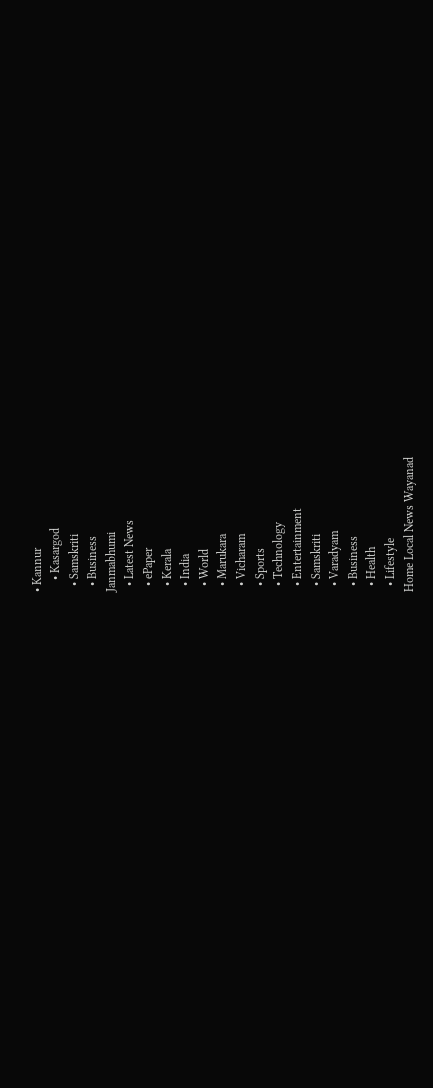• Kannur
    • Kasargod
  • Samskriti
  • Business
Janmabhumi
  • Latest News
  • ePaper
  • Kerala
  • India
  • World
  • Marukara
  • Vicharam
  • Sports
  • Technology
  • Entertainment
  • Samskriti
  • Varadyam
  • Business
  • Health
  • Lifestyle
Home Local News Wayanad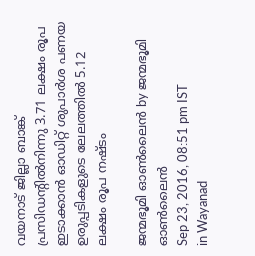വയനാട് ജില്ലാ ബാങ്ക് പ്രസിഡന്റില്‍നിന്നു 3.71 ലക്ഷം രൂപ ഇടാക്കാന്‍ ഓഡിറ്റ് ശുപാര്‍ശ പണയ ഉരുപ്പടികളുടെ ലേലത്തില്‍ 5.12 ലക്ഷം രൂപ നഷ്ടം

ജന്മഭൂമി ഓണ്‍ലൈന്‍ by ജന്മഭൂമി ഓണ്‍ലൈന്‍
Sep 23, 2016, 08:51 pm IST
in Wayanad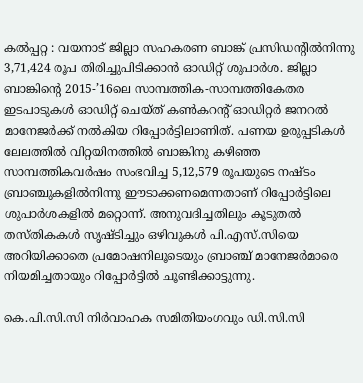കല്‍പ്പറ്റ : വയനാട് ജില്ലാ സഹകരണ ബാങ്ക് പ്രസിഡന്റില്‍നിന്നു 3,71,424 രൂപ തിരിച്ചുപിടിക്കാന്‍ ഓഡിറ്റ് ശുപാര്‍ശ. ജില്ലാ ബാങ്കിന്റെ 2015-’16ലെ സാമ്പത്തിക-സാമ്പത്തികേതര ഇടപാടുകള്‍ ഓഡിറ്റ് ചെയ്ത് കണ്‍കറന്റ് ഓഡിറ്റര്‍ ജനറല്‍ മാനേജര്‍ക്ക് നല്‍കിയ റിപ്പോര്‍ട്ടിലാണിത്. പണയ ഉരുപ്പടികള്‍ ലേലത്തില്‍ വിറ്റയിനത്തില്‍ ബാങ്കിനു കഴിഞ്ഞ സാമ്പത്തികവര്‍ഷം സംഭവിച്ച 5,12,579 രൂപയുടെ നഷ്ടം ബ്രാഞ്ചുകളില്‍നിന്നു ഈടാക്കണമെന്നതാണ് റിപ്പോര്‍ട്ടിലെ ശുപാര്‍ശകളില്‍ മറ്റൊന്ന്. അനുവദിച്ചതിലും കൂടുതല്‍ തസ്തികകള്‍ സൃഷ്ടിച്ചും ഒഴിവുകള്‍ പി.എസ്.സിയെ അറിയിക്കാതെ പ്രമോഷനിലൂടെയും ബ്രാഞ്ച് മാനേജര്‍മാരെ നിയമിച്ചതായും റിപ്പോര്‍ട്ടില്‍ ചൂണ്ടിക്കാട്ടുന്നു.

കെ.പി.സി.സി നിര്‍വാഹക സമിതിയംഗവും ഡി.സി.സി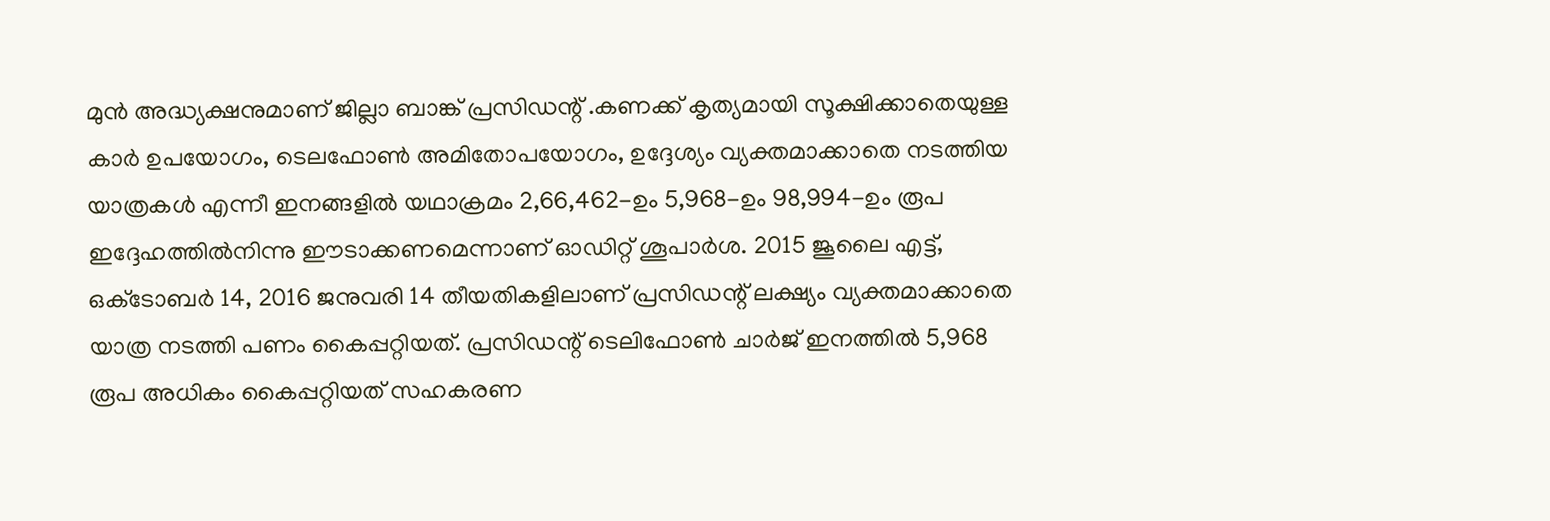മുന്‍ അദ്ധ്യക്ഷനുമാണ് ജില്ലാ ബാങ്ക് പ്രസിഡന്റ് .കണക്ക് കൃത്യമായി സൂക്ഷിക്കാതെയുള്ള കാര്‍ ഉപയോഗം, ടെലഫോണ്‍ അമിതോപയോഗം, ഉദ്ദേശ്യം വ്യക്തമാക്കാതെ നടത്തിയ യാത്രകള്‍ എന്നീ ഇനങ്ങളില്‍ യഥാക്രമം 2,66,462-ഉം 5,968-ഉം 98,994-ഉം രൂപ ഇദ്ദേഹത്തില്‍നിന്നു ഈടാക്കണമെന്നാണ് ഓഡിറ്റ് ശൂപാര്‍ശ. 2015 ജൂലൈ എട്ട്, ഒക്‌ടോബര്‍ 14, 2016 ജനുവരി 14 തീയതികളിലാണ് പ്രസിഡന്റ് ലക്ഷ്യം വ്യക്തമാക്കാതെ യാത്ര നടത്തി പണം കൈപ്പറ്റിയത്. പ്രസിഡന്റ് ടെലിഫോണ്‍ ചാര്‍ജ് ഇനത്തില്‍ 5,968 രൂപ അധികം കൈപ്പറ്റിയത് സഹകരണ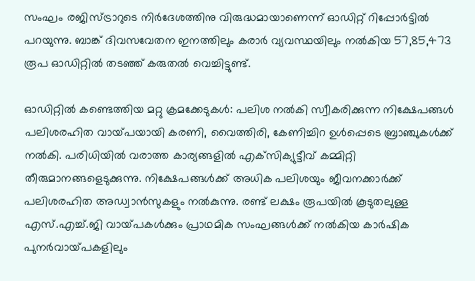സംഘം രജിസ്ട്രാറുടെ നിര്‍ദേശത്തിനു വിരുദ്ധമായാണെന്ന് ഓഡിറ്റ് റിപ്പോര്‍ട്ടില്‍ പറയുന്നു. ബാങ്ക് ദിവസവേതന ഇനത്തിലും കരാര്‍ വ്യവസ്ഥയിലും നല്‍കിയ 57,85,473 രൂപ ഓഡിറ്റില്‍ തടഞ്ഞ് കരുതല്‍ വെച്ചിട്ടുണ്ട്.

ഓഡിറ്റില്‍ കണ്ടെത്തിയ മറ്റു ക്രമക്കേടുകള്‍: പലിശ നല്‍കി സ്വീകരിക്കുന്ന നിക്ഷേപങ്ങള്‍ പലിശരഹിത വായ്‌പയായി കരണി, വൈത്തിരി, കേണിച്ചിറ ഉള്‍പ്പെടെ ബ്രാഞ്ചുകള്‍ക്ക് നല്‍കി. പരിധിയില്‍ വരാത്ത കാര്യങ്ങളില്‍ എക്‌സിക്യുട്ടീവ് കമ്മിറ്റി തീരുമാനങ്ങളെടുക്കുന്നു. നിക്ഷേപങ്ങള്‍ക്ക് അധിക പലിശയും ജീവനക്കാര്‍ക്ക് പലിശരഹിത അഡ്വാന്‍സുകളും നല്‍കുന്നു. രണ്ട് ലക്ഷം രൂപയില്‍ കൂടുതലുള്ള എസ്.എച്ച്.ജി വായ്‌പകള്‍ക്കും പ്രാഥമിക സംഘങ്ങള്‍ക്ക് നല്‍കിയ കാര്‍ഷിക പുനര്‍വായ്‌പകളിലും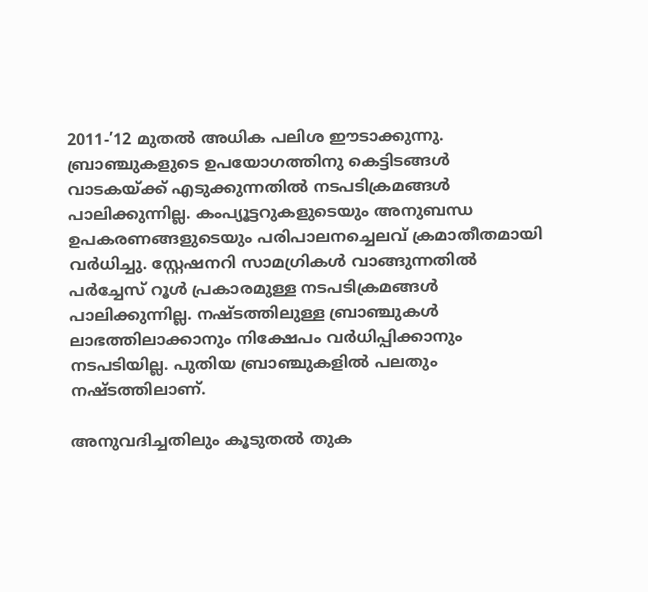2011-’12 മുതല്‍ അധിക പലിശ ഈടാക്കുന്നു. ബ്രാഞ്ചുകളുടെ ഉപയോഗത്തിനു കെട്ടിടങ്ങള്‍ വാടകയ്‌ക്ക് എടുക്കുന്നതില്‍ നടപടിക്രമങ്ങള്‍ പാലിക്കുന്നില്ല. കംപ്യൂട്ടറുകളുടെയും അനുബന്ധ ഉപകരണങ്ങളുടെയും പരിപാലനച്ചെലവ് ക്രമാതീതമായി വര്‍ധിച്ചു. സ്റ്റേഷനറി സാമഗ്രികള്‍ വാങ്ങുന്നതില്‍ പര്‍ച്ചേസ് റൂള്‍ പ്രകാരമുള്ള നടപടിക്രമങ്ങള്‍ പാലിക്കുന്നില്ല. നഷ്ടത്തിലുള്ള ബ്രാഞ്ചുകള്‍ ലാഭത്തിലാക്കാനും നിക്ഷേപം വര്‍ധിപ്പിക്കാനും നടപടിയില്ല. പുതിയ ബ്രാഞ്ചുകളില്‍ പലതും നഷ്ടത്തിലാണ്.

അനുവദിച്ചതിലും കൂടുതല്‍ തുക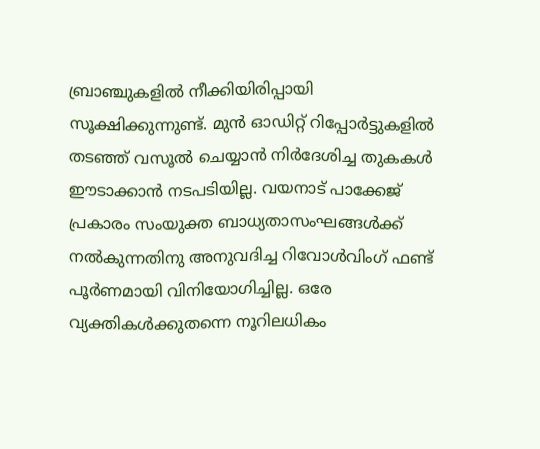ബ്രാഞ്ചുകളില്‍ നീക്കിയിരിപ്പായി സൂക്ഷിക്കുന്നുണ്ട്. മുന്‍ ഓഡിറ്റ് റിപ്പോര്‍ട്ടുകളില്‍ തടഞ്ഞ് വസൂല്‍ ചെയ്യാന്‍ നിര്‍ദേശിച്ച തുകകള്‍ ഈടാക്കാന്‍ നടപടിയില്ല. വയനാട് പാക്കേജ് പ്രകാരം സംയുക്ത ബാധ്യതാസംഘങ്ങള്‍ക്ക് നല്‍കുന്നതിനു അനുവദിച്ച റിവോള്‍വിംഗ് ഫണ്ട് പൂര്‍ണമായി വിനിയോഗിച്ചില്ല. ഒരേ വ്യക്തികള്‍ക്കുതന്നെ നൂറിലധികം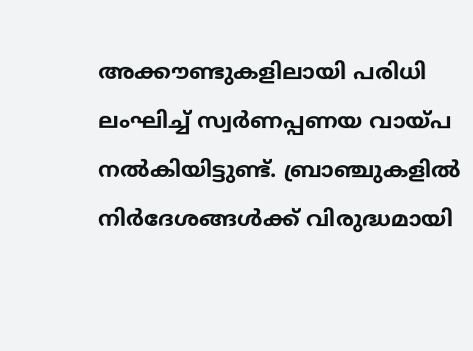അക്കൗണ്ടുകളിലായി പരിധി ലംഘിച്ച് സ്വര്‍ണപ്പണയ വായ്‌പ നല്‍കിയിട്ടുണ്ട്. ബ്രാഞ്ചുകളില്‍ നിര്‍ദേശങ്ങള്‍ക്ക് വിരുദ്ധമായി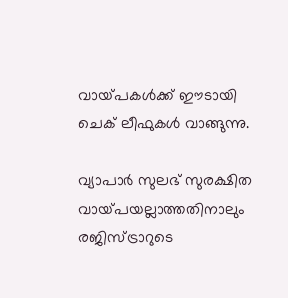വായ്‌പകള്‍ക്ക് ഈടായി ചെക് ലീഫുകള്‍ വാങ്ങുന്നു.

വ്യാപാര്‍ സുലഭ് സുരക്ഷിത വായ്‌പയല്ലാത്തതിനാലും രജിസ്ട്രാറുടെ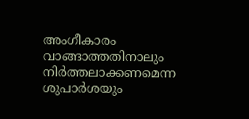അംഗീകാരം വാങ്ങാത്തതിനാലും നിര്‍ത്തലാക്കണമെന്ന ശുപാര്‍ശയും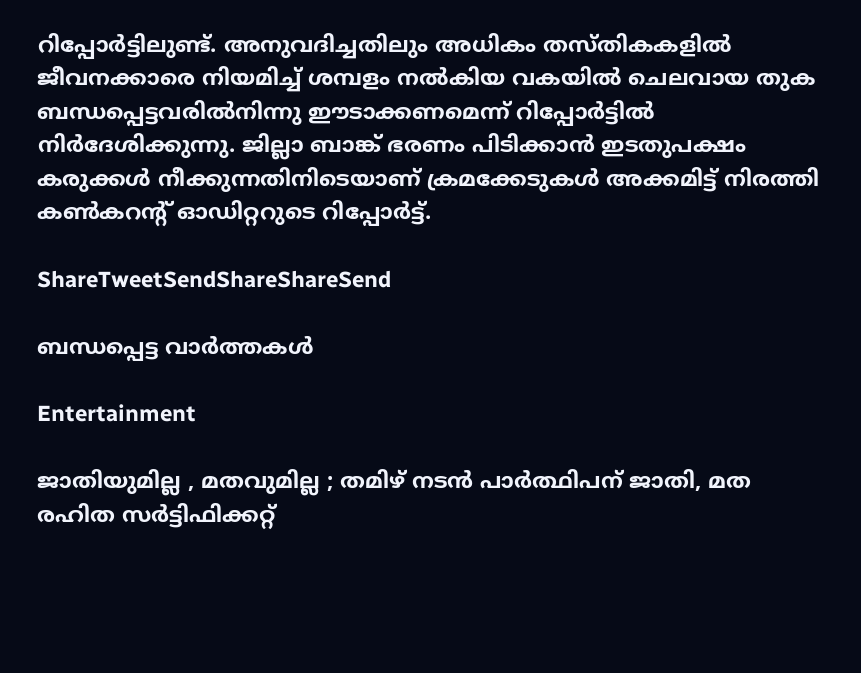റിപ്പോര്‍ട്ടിലുണ്ട്. അനുവദിച്ചതിലും അധികം തസ്തികകളില്‍ ജീവനക്കാരെ നിയമിച്ച് ശമ്പളം നല്‍കിയ വകയില്‍ ചെലവായ തുക ബന്ധപ്പെട്ടവരില്‍നിന്നു ഈടാക്കണമെന്ന് റിപ്പോര്‍ട്ടില്‍ നിര്‍ദേശിക്കുന്നു. ജില്ലാ ബാങ്ക് ഭരണം പിടിക്കാന്‍ ഇടതുപക്ഷം കരുക്കള്‍ നീക്കുന്നതിനിടെയാണ് ക്രമക്കേടുകള്‍ അക്കമിട്ട് നിരത്തി കണ്‍കറന്റ് ഓഡിറ്ററുടെ റിപ്പോര്‍ട്ട്.

ShareTweetSendShareShareSend

ബന്ധപ്പെട്ട വാര്‍ത്തകള്‍

Entertainment

ജാതിയുമില്ല , മതവുമില്ല ; തമിഴ് നടൻ പാർത്ഥിപന് ജാതി, മത രഹിത സർട്ടിഫിക്കറ്റ്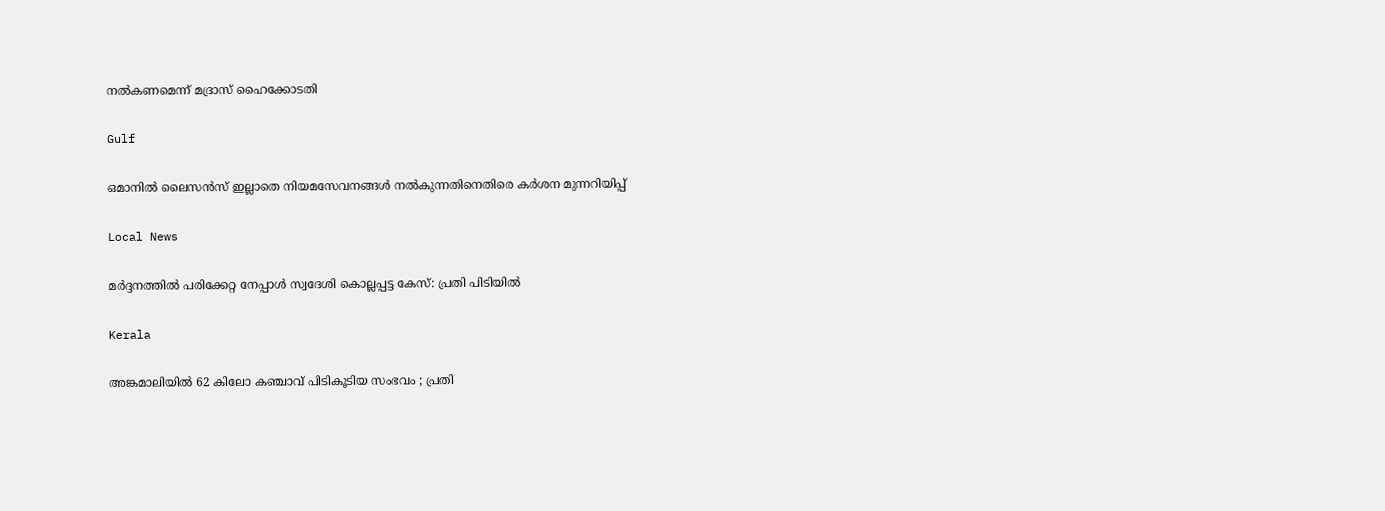നൽകണമെന്ന് മദ്രാസ് ഹൈക്കോടതി

Gulf

ഒമാനിൽ ലൈസൻസ് ഇല്ലാതെ നിയമസേവനങ്ങൾ നൽകുന്നതിനെതിരെ കർശന മുന്നറിയിപ്പ്

Local News

മർദ്ദനത്തിൽ പരിക്കേറ്റ നേപ്പാൾ സ്വദേശി കൊല്ലപ്പട്ട കേസ്: പ്രതി പിടിയിൽ

Kerala

അങ്കമാലിയിൽ 62 കിലോ കഞ്ചാവ് പിടികൂടിയ സംഭവം ; പ്രതി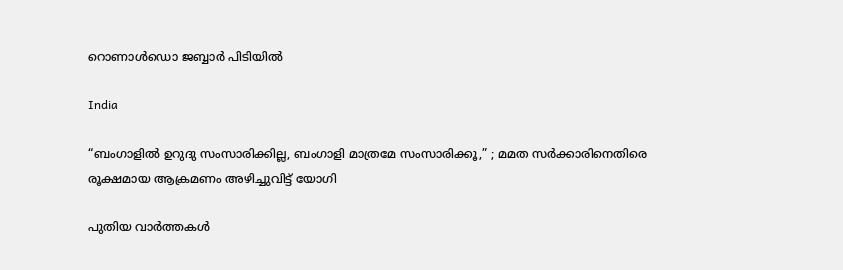റൊണാൾഡൊ ജബ്ബാർ പിടിയിൽ

India

“ബംഗാളിൽ ഉറുദു സംസാരിക്കില്ല, ബംഗാളി മാത്രമേ സംസാരിക്കൂ,” ; മമത സർക്കാരിനെതിരെ  രൂക്ഷമായ ആക്രമണം അഴിച്ചുവിട്ട് യോഗി

പുതിയ വാര്‍ത്തകള്‍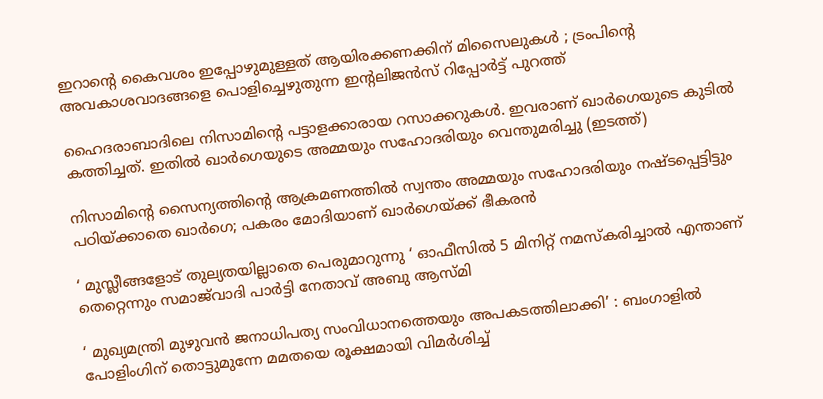ഇറാന്റെ കൈവശം ഇപ്പോഴുമുള്ളത് ആയിരക്കണക്കിന് മിസൈലുകൾ ; ട്രംപിന്റെ അവകാശവാദങ്ങളെ പൊളിച്ചെഴുതുന്ന ഇന്റലിജൻസ് റിപ്പോർട്ട് പുറത്ത്

ഹൈദരാബാദിലെ നിസാമിന്‍റെ പട്ടാളക്കാരായ റസാക്കറുകള്‍. ഇവരാണ് ഖാര്‍ഗെയുടെ കുടില്‍ കത്തിച്ചത്. ഇതില്‍ ഖാര്‍ഗെയുടെ അമ്മയും സഹോദരിയും വെന്തുമരിച്ചു (ഇടത്ത്)

നിസാമിന്റെ സൈന്യത്തിന്റെ ആക്രമണത്തില്‍ സ്വന്തം അമ്മയും സഹോദരിയും നഷ്ടപ്പെട്ടിട്ടും പഠിയ്‌ക്കാതെ ഖാര്‍ഗെ; പകരം മോദിയാണ് ഖാര്‍ഗെയ്‌ക്ക് ഭീകരന്‍

‘ മുസ്ലീങ്ങളോട് തുല്യതയില്ലാതെ പെരുമാറുന്നു ‘ ഓഫീസിൽ 5 മിനിറ്റ് നമസ്‌കരിച്ചാൽ എന്താണ് തെറ്റെന്നും സമാജ്‌വാദി പാർട്ടി നേതാവ് അബു ആസ്മി

‘ മുഖ്യമന്ത്രി മുഴുവൻ ജനാധിപത്യ സംവിധാനത്തെയും അപകടത്തിലാക്കി’ : ബംഗാളിൽ പോളിംഗിന് തൊട്ടുമുന്നേ മമതയെ രൂക്ഷമായി വിമർശിച്ച്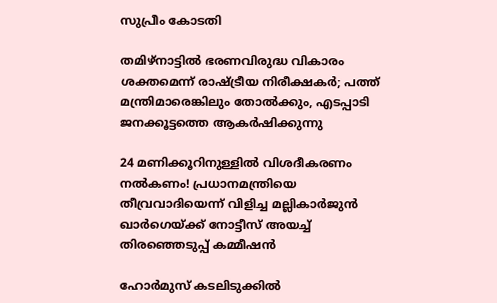സുപ്രീം കോടതി

തമിഴ്നാട്ടില്‍ ഭരണവിരുദ്ധ വികാരം ശക്തമെന്ന് രാഷ്‌ട്രീയ നിരീക്ഷകര്‍; പത്ത് മന്ത്രിമാരെങ്കിലും തോല്‍ക്കും, എടപ്പാടി ജനക്കൂട്ടത്തെ ആകര്‍ഷിക്കുന്നു

24 മണിക്കൂറിനുള്ളിൽ വിശദീകരണം നൽകണം! പ്രധാനമന്ത്രിയെ തീവ്രവാദിയെന്ന് വിളിച്ച മല്ലികാർജുൻ ഖാർഗെയ്‌ക്ക് നോട്ടീസ് അയച്ച് തിരഞ്ഞെടുപ്പ് കമ്മീഷൻ

ഹോർമുസ് കടലിടുക്കിൽ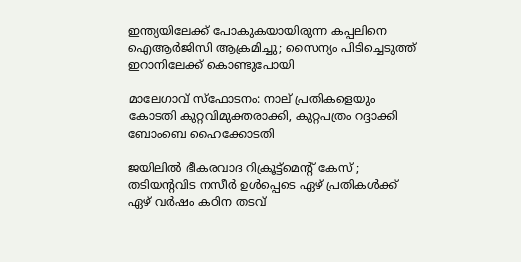ഇന്ത്യയിലേക്ക് പോകുകയായിരുന്ന കപ്പലിനെ ഐആർജിസി ആക്രമിച്ചു; സൈന്യം പിടിച്ചെടുത്ത് ഇറാനിലേക്ക് കൊണ്ടുപോയി

മാലേഗാവ് സ്ഫോടനം: നാല് പ്രതികളെയും കോടതി കുറ്റവിമുക്തരാക്കി, കുറ്റപത്രം റദ്ദാക്കി ബോംബെ ഹൈക്കോടതി

ജയിലിൽ ഭീകരവാദ റിക്രൂട്ട്മെൻ്റ് കേസ് ; തടിയന്റവിട നസീർ ഉൾപ്പെടെ ഏഴ് പ്രതികൾക്ക് ഏഴ് വർഷം കഠിന തടവ്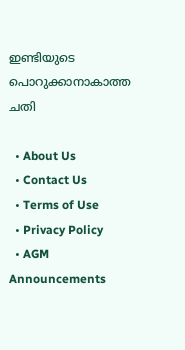ഇണ്ടിയുടെ പൊറുക്കാനാകാത്ത ചതി

  • About Us
  • Contact Us
  • Terms of Use
  • Privacy Policy
  • AGM Announcements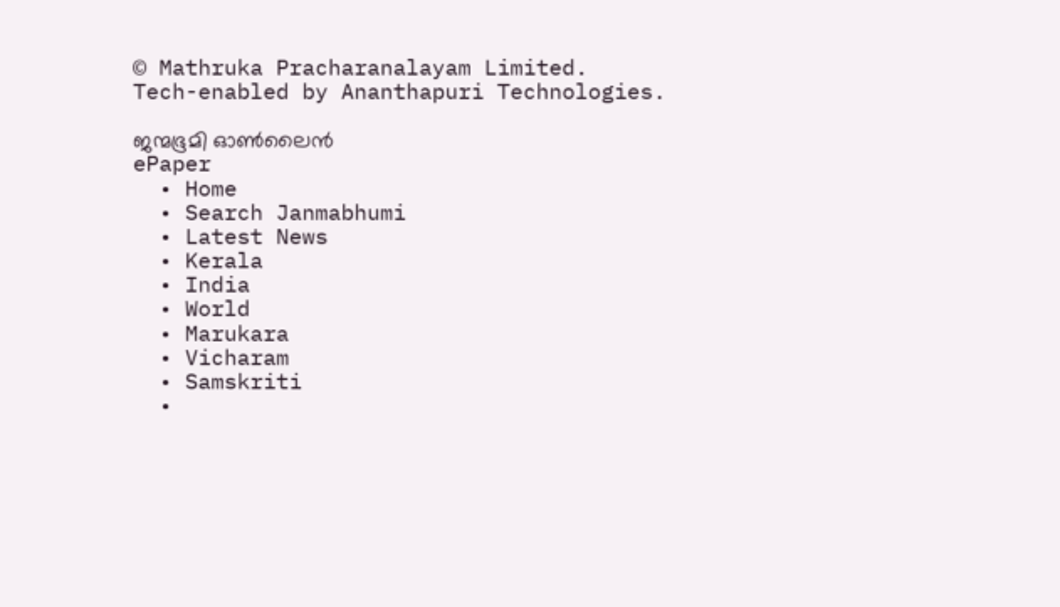© Mathruka Pracharanalayam Limited.
Tech-enabled by Ananthapuri Technologies.

ജന്മഭൂമി ഓണ്‍ലൈന്‍
ePaper
  • Home
  • Search Janmabhumi
  • Latest News
  • Kerala
  • India
  • World
  • Marukara
  • Vicharam
  • Samskriti
  •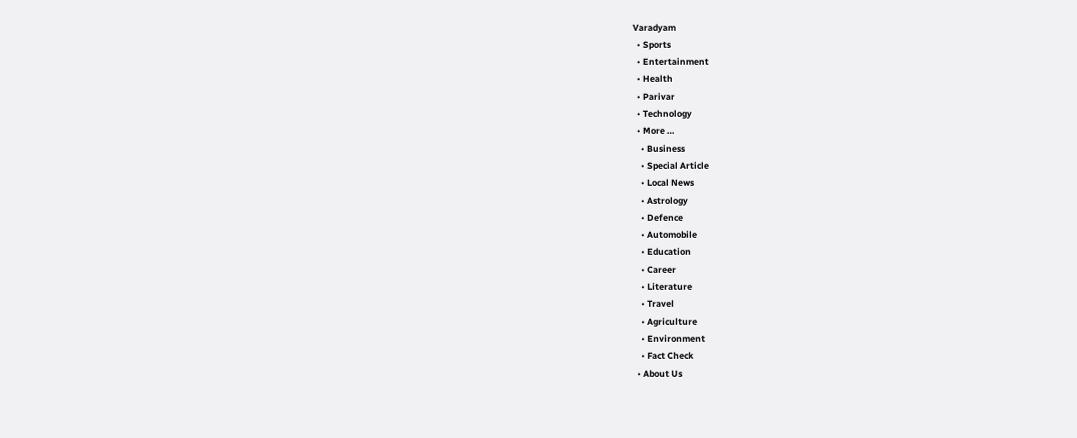Varadyam
  • Sports
  • Entertainment
  • Health
  • Parivar
  • Technology
  • More …
    • Business
    • Special Article
    • Local News
    • Astrology
    • Defence
    • Automobile
    • Education
    • Career
    • Literature
    • Travel
    • Agriculture
    • Environment
    • Fact Check
  • About Us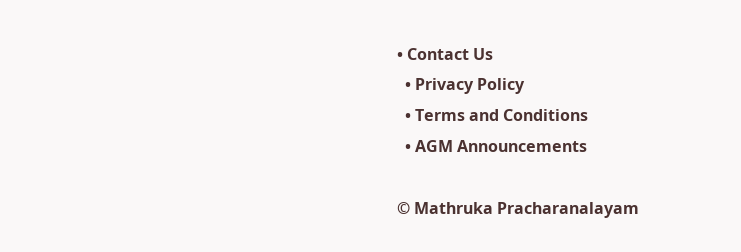• Contact Us
  • Privacy Policy
  • Terms and Conditions
  • AGM Announcements

© Mathruka Pracharanalayam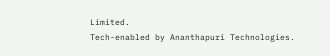Limited.
Tech-enabled by Ananthapuri Technologies.